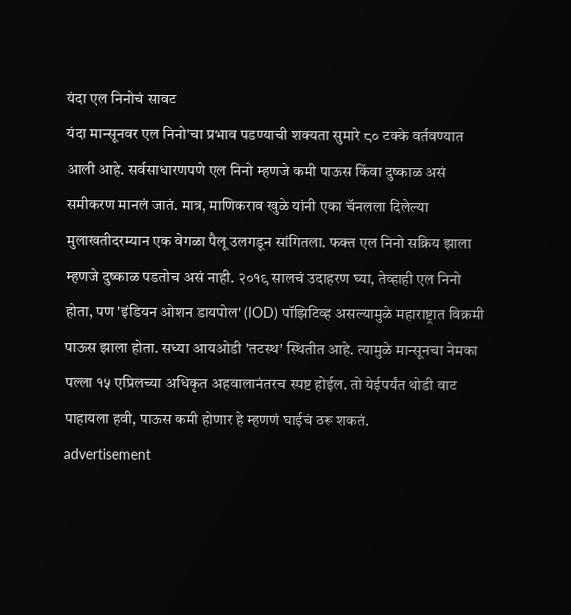यंदा एल निनोचं सावट
यंदा मान्सूनवर एल निनो'चा प्रभाव पडण्याची शक्यता सुमारे ८० टक्के वर्तवण्यात आली आहे. सर्वसाधारणपणे एल निनो म्हणजे कमी पाऊस किंवा दुष्काळ असं समीकरण मानलं जातं. मात्र, माणिकराव खुळे यांनी एका चॅनलला दिलेल्या मुलाखतीदरम्यान एक वेगळा पैलू उलगडून सांगितला. फक्त एल निनो सक्रिय झाला म्हणजे दुष्काळ पडतोच असं नाही. २०१९ सालचं उदाहरण घ्या, तेव्हाही एल निनो होता, पण 'इंडियन ओशन डायपोल' (IOD) पॉझिटिव्ह असल्यामुळे महाराष्ट्रात विक्रमी पाऊस झाला होता. सध्या आयओडी 'तटस्थ' स्थितीत आहे. त्यामुळे मान्सूनचा नेमका पल्ला १५ एप्रिलच्या अधिकृत अहवालानंतरच स्पष्ट होईल. तो येईपर्यंत थोडी वाट पाहायला हवी, पाऊस कमी होणार हे म्हणणं घाईचं ठरू शकतं.
advertisement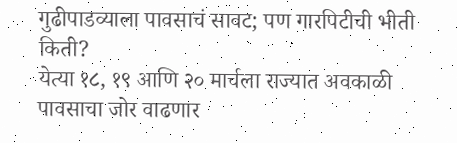गुढीपाडव्याला पावसाचं सावट; पण गारपिटीची भीती किती?
येत्या १८, १९ आणि २० मार्चला राज्यात अवकाळी पावसाचा जोर वाढणार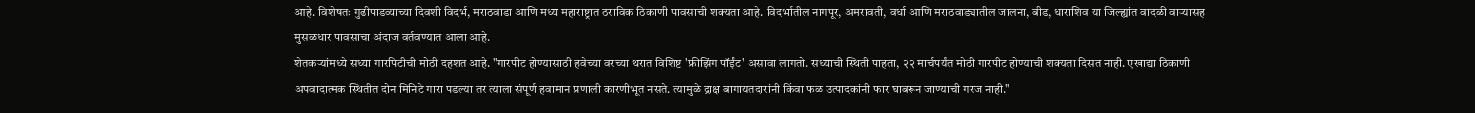आहे. विशेषतः गुढीपाडव्याच्या दिवशी विदर्भ, मराठवाडा आणि मध्य महाराष्ट्रात ठराविक ठिकाणी पावसाची शक्यता आहे. विदर्भातील नागपूर, अमरावती, वर्धा आणि मराठवाड्यातील जालना, बीड, धाराशिव या जिल्ह्यांत वादळी वाऱ्यासह मुसळधार पावसाचा अंदाज वर्तवण्यात आला आहे.
शेतकऱ्यांमध्ये सध्या गारपिटीची मोठी दहशत आहे. "गारपीट होण्यासाठी हवेच्या वरच्या थरात विशिष्ट 'फ्रीझिंग पॉईंट' असावा लागतो. सध्याची स्थिती पाहता, २२ मार्चपर्यंत मोठी गारपीट होण्याची शक्यता दिसत नाही. एखाद्या ठिकाणी अपवादात्मक स्थितीत दोन मिनिटे गारा पडल्या तर त्याला संपूर्ण हवामान प्रणाली कारणीभूत नसते. त्यामुळे द्राक्ष बागायतदारांनी किंवा फळ उत्पादकांनी फार घाबरून जाण्याची गरज नाही."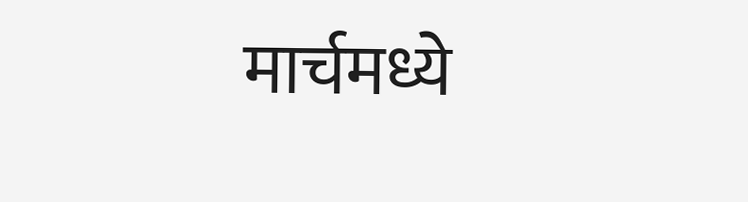मार्चमध्ये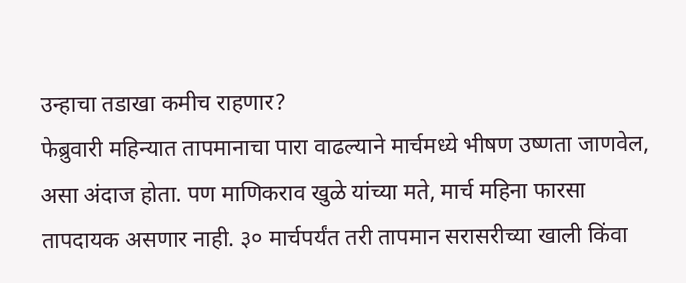उन्हाचा तडाखा कमीच राहणार?
फेब्रुवारी महिन्यात तापमानाचा पारा वाढल्याने मार्चमध्ये भीषण उष्णता जाणवेल, असा अंदाज होता. पण माणिकराव खुळे यांच्या मते, मार्च महिना फारसा तापदायक असणार नाही. ३० मार्चपर्यंत तरी तापमान सरासरीच्या खाली किंवा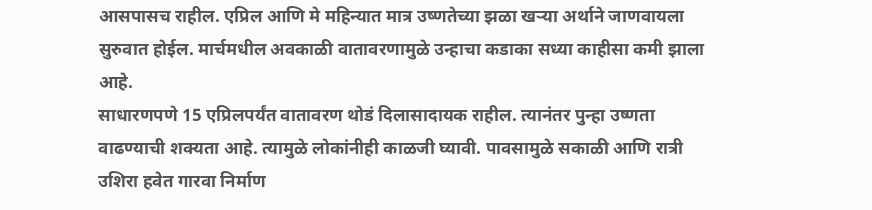आसपासच राहील. एप्रिल आणि मे महिन्यात मात्र उष्णतेच्या झळा खऱ्या अर्थाने जाणवायला सुरुवात होईल. मार्चमधील अवकाळी वातावरणामुळे उन्हाचा कडाका सध्या काहीसा कमी झाला आहे.
साधारणपणे 15 एप्रिलपर्यंत वातावरण थोडं दिलासादायक राहील. त्यानंतर पुन्हा उष्णता वाढण्याची शक्यता आहे. त्यामुळे लोकांनीही काळजी घ्यावी. पावसामुळे सकाळी आणि रात्री उशिरा हवेत गारवा निर्माण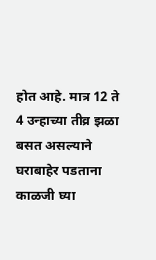होत आहे. मात्र 12 ते 4 उन्हाच्या तीव्र झळा बसत असल्याने घराबाहेर पडताना काळजी घ्या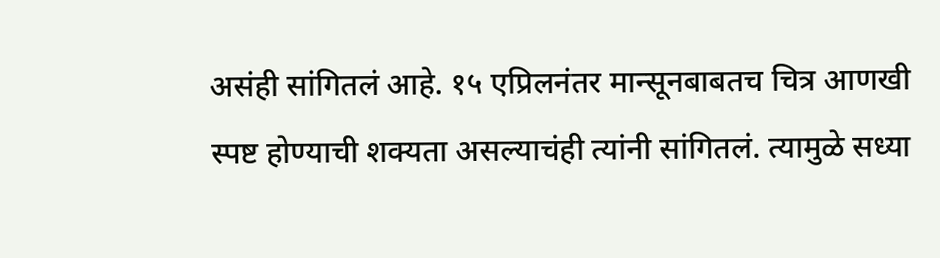असंही सांगितलं आहे. १५ एप्रिलनंतर मान्सूनबाबतच चित्र आणखी स्पष्ट होण्याची शक्यता असल्याचंही त्यांनी सांगितलं. त्यामुळे सध्या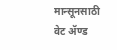मान्सूनसाठी वेट ॲण्ड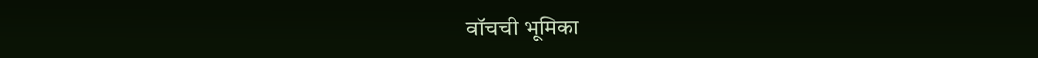वॉचची भूमिका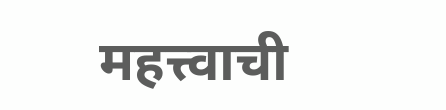महत्त्वाची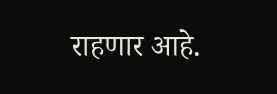राहणार आहे.